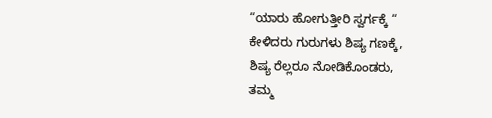“ಯಾರು ಹೋಗುತ್ತೀರಿ ಸ್ವರ್ಗಕ್ಕೆ “
ಕೇಳಿದರು ಗುರುಗಳು ಶಿಷ್ಯ ಗಣಕ್ಕೆ,
ಶಿಷ್ಯ ರೆಲ್ಲರೂ ನೋಡಿಕೊಂಡರು,
ತಮ್ಮ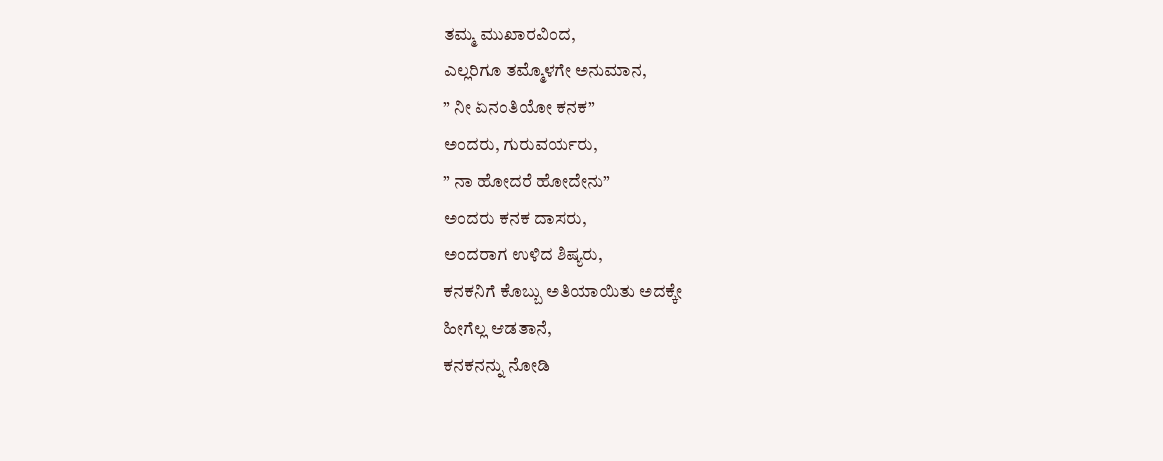ತಮ್ಮ ಮುಖಾರವಿಂದ,
ಎಲ್ಲರಿಗೂ ತಮ್ಮೊಳಗೇ ಅನುಮಾನ,
” ನೀ ಏನಂತಿಯೋ ಕನಕ”
ಅಂದರು, ಗುರುವರ್ಯರು,
” ನಾ ಹೋದರೆ ಹೋದೇನು”
ಅಂದರು ಕನಕ ದಾಸರು,
ಅಂದರಾಗ ಉಳಿದ ಶಿಷ್ಯರು,
ಕನಕನಿಗೆ ಕೊಬ್ಬು ಅತಿಯಾಯಿತು ಅದಕ್ಕೇ
ಹೀಗೆಲ್ಲ ಆಡತಾನೆ,
ಕನಕನನ್ನು ನೋಡಿ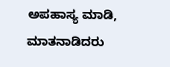ಅಪಹಾಸ್ಯ ಮಾಡಿ,
ಮಾತನಾಡಿದರು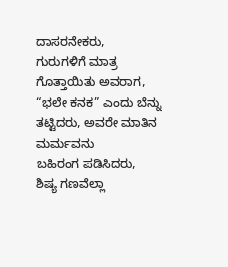ದಾಸರನೇಕರು,
ಗುರುಗಳಿಗೆ ಮಾತ್ರ ಗೊತ್ತಾಯಿತು ಅವರಾಗ,
“ಭಲೇ ಕನಕ” ಎಂದು ಬೆನ್ನು
ತಟ್ಟಿದರು, ಅವರೇ ಮಾತಿನ
ಮರ್ಮವನು
ಬಹಿರಂಗ ಪಡಿಸಿದರು,
ಶಿಷ್ಯ ಗಣವೆಲ್ಲಾ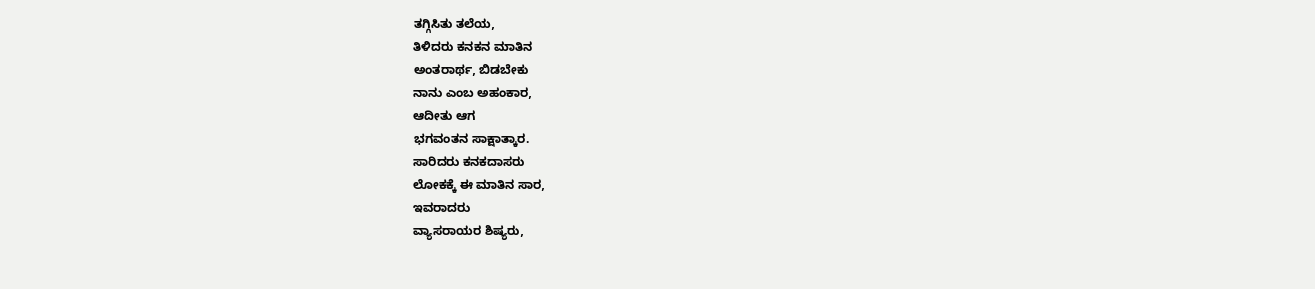ತಗ್ಗಿಸಿತು ತಲೆಯ,
ತಿಳಿದರು ಕನಕನ ಮಾತಿನ
ಅಂತರಾರ್ಥ, ಬಿಡಬೇಕು
ನಾನು ಎಂಬ ಅಹಂಕಾರ,
ಆದೀತು ಆಗ
ಭಗವಂತನ ಸಾಕ್ಷಾತ್ಕಾರ.
ಸಾರಿದರು ಕನಕದಾಸರು
ಲೋಕಕ್ಕೆ ಈ ಮಾತಿನ ಸಾರ,
ಇವರಾದರು
ವ್ಯಾಸರಾಯರ ಶಿಷ್ಯರು,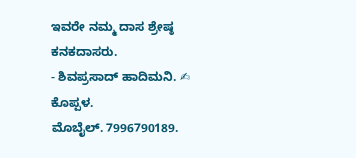ಇವರೇ ನಮ್ಮ ದಾಸ ಶ್ರೇಷ್ಠ
ಕನಕದಾಸರು.
- ಶಿವಪ್ರಸಾದ್ ಹಾದಿಮನಿ. ✍
ಕೊಪ್ಪಳ.
ಮೊಬೈಲ್. 7996790189.